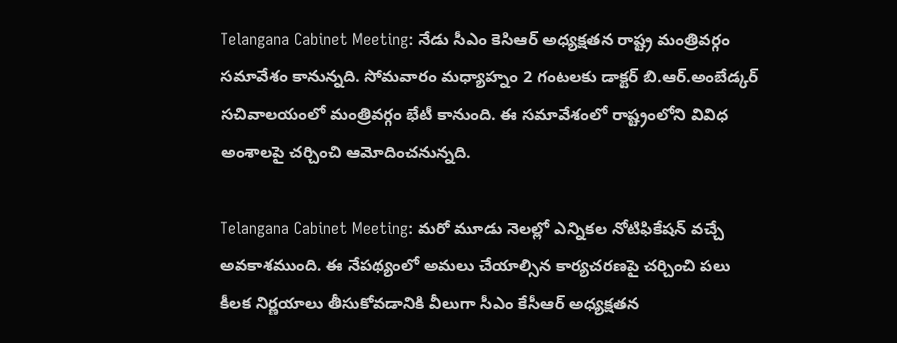Telangana Cabinet Meeting: నేడు సీఎం కెసిఆర్‌ అధ్యక్షతన రాష్ట్ర మంత్రివర్గం సమావేశం కానున్నది. సోమవారం మధ్యాహ్నం 2 గంటలకు డాక్టర్‌ బి.ఆర్‌.అంబేడ్కర్‌ సచివాలయంలో మంత్రివర్గం భేటీ కానుంది. ఈ సమావేశంలో రాష్ట్రంలోని వివిధ అంశాలపై చర్చించి ఆమోదించనున్నది.

Telangana Cabinet Meeting: మరో మూడు నెలల్లో ఎన్నికల నోటిఫికేషన్‌ వచ్చే అవకాశముంది. ఈ నేపథ్యంలో అమలు చేయాల్సిన కార్యచరణపై చర్చించి పలు కీలక నిర్ణయాలు తీసుకోవడానికి వీలుగా సీఎం కేసీఆర్ అధ్యక్షతన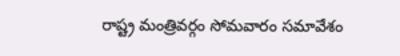రాష్ట్ర మంత్రివర్గం సోమవారం సమావేశం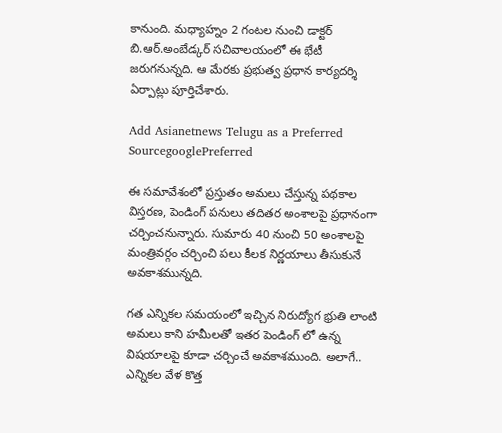కానుంది. మధ్యాహ్నం 2 గంటల నుంచి డాక్టర్‌ బి.ఆర్‌.అంబేడ్కర్‌ సచివాలయంలో ఈ భేటీ జరుగనున్నది. ఆ మేరకు ప్రభుత్వ ప్రధాన కార్యదర్శి ఏర్పాట్లు పూర్తిచేశారు.

Add Asianetnews Telugu as a Preferred SourcegooglePreferred

ఈ సమావేశంలో ప్రస్తుతం అమలు చేస్తున్న పథకాల విస్తరణ, పెండింగ్‌ పనులు తదితర అంశాలపై ప్రధానంగా చర్చించనున్నారు. సుమారు 40 నుంచి 50 అంశాలపై మంత్రివర్గం చర్చించి పలు కీలక నిర్ణయాలు తీసుకునే అవకాశమున్నది.

గత ఎన్నికల సమయంలో ఇచ్చిన నిరుద్యోగ భ్రుతి లాంటి అమలు కాని హమీలతో ఇతర పెండింగ్ లో ఉన్న విషయాలపై కూడా చర్చించే అవకాశముంది. అలాగే.. ఎన్నికల వేళ కొత్త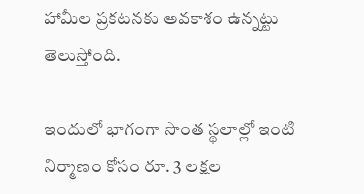హామీల ప్రకటనకు అవకాశం ఉన్నట్టు తెలుస్తోంది.

ఇందులో భాగంగా సొంత స్థలాల్లో ఇంటి నిర్మాణం కోసం రూ. 3 లక్షల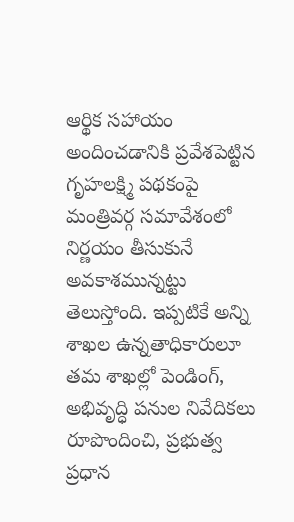ఆర్థిక సహాయం అందించడానికి ప్రవేశపెట్టిన గృహలక్ష్మి పథకంపై మంత్రివర్గ సమావేశంలో నిర్ణయం తీసుకునే అవకాశమున్నట్టు తెలుస్తోంది. ఇప్పటికే అన్ని శాఖల ఉన్నతాధికారులూ తమ శాఖల్లో పెండింగ్‌, అభివృద్ధి పనుల నివేదికలు రూపొందించి, ప్రభుత్వ ప్రధాన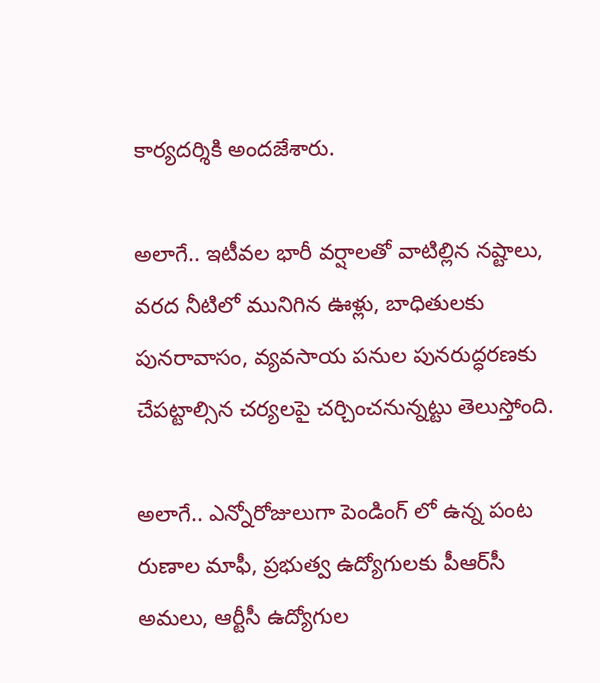కార్యదర్శికి అందజేశారు.

అలాగే.. ఇటీవల భారీ వర్షాలతో వాటిల్లిన నష్టాలు, వరద నీటిలో మునిగిన ఊళ్లు, బాధితులకు పునరావాసం, వ్యవసాయ పనుల పునరుద్ధరణకు చేపట్టాల్సిన చర్యలపై చర్చించనున్నట్టు తెలుస్తోంది.

అలాగే.. ఎన్నోరోజులుగా పెండింగ్ లో ఉన్న పంట రుణాల మాఫీ, ప్రభుత్వ ఉద్యోగులకు పీఆర్‌సీ అమలు, ఆర్టీసీ ఉద్యోగుల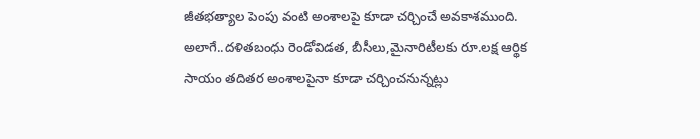జీతభత్యాల పెంపు వంటి అంశాలపై కూడా చర్చించే అవకాశముంది. అలాగే..దళితబంధు రెండోవిడత, బీసీలు,మైనారిటీలకు రూ.లక్ష ఆర్థిక సాయం తదితర అంశాలపైనా కూడా చర్చించనున్నట్లు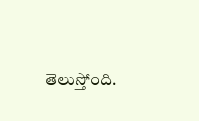తెలుస్తోంది.